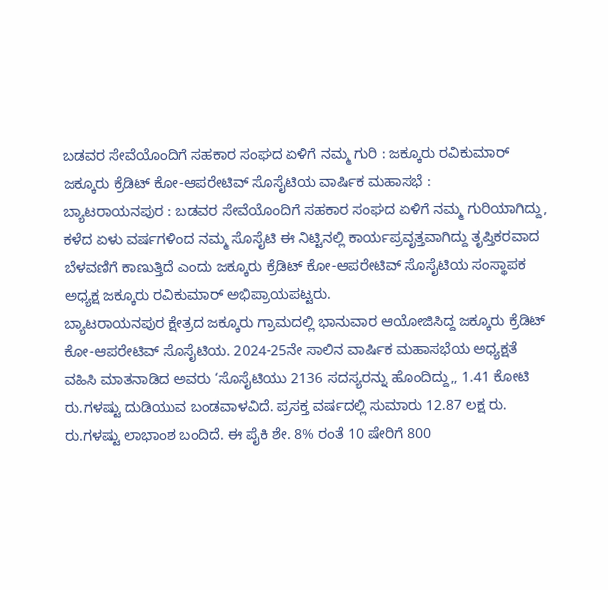ಬಡವರ ಸೇವೆಯೊಂದಿಗೆ ಸಹಕಾರ ಸಂಘದ ಏಳಿಗೆ ನಮ್ಮ ಗುರಿ : ಜಕ್ಕೂರು ರವಿಕುಮಾರ್
ಜಕ್ಕೂರು ಕ್ರೆಡಿಟ್ ಕೋ-ಆಪರೇಟಿವ್ ಸೊಸೈಟಿಯ ವಾರ್ಷಿಕ ಮಹಾಸಭೆ :
ಬ್ಯಾಟರಾಯನಪುರ : ಬಡವರ ಸೇವೆಯೊಂದಿಗೆ ಸಹಕಾರ ಸಂಘದ ಏಳಿಗೆ ನಮ್ಮ ಗುರಿಯಾಗಿದ್ದು, ಕಳೆದ ಏಳು ವರ್ಷಗಳಿಂದ ನಮ್ಮ ಸೊಸೈಟಿ ಈ ನಿಟ್ಟಿನಲ್ಲಿ ಕಾರ್ಯಪ್ರವೃತ್ತವಾಗಿದ್ದು ತೃಪ್ತಿಕರವಾದ ಬೆಳವಣಿಗೆ ಕಾಣುತ್ತಿದೆ ಎಂದು ಜಕ್ಕೂರು ಕ್ರೆಡಿಟ್ ಕೋ-ಆಪರೇಟಿವ್ ಸೊಸೈಟಿಯ ಸಂಸ್ಥಾಪಕ ಅಧ್ಯಕ್ಷ ಜಕ್ಕೂರು ರವಿಕುಮಾರ್ ಅಭಿಪ್ರಾಯಪಟ್ಟರು.
ಬ್ಯಾಟರಾಯನಪುರ ಕ್ಷೇತ್ರದ ಜಕ್ಕೂರು ಗ್ರಾಮದಲ್ಲಿ ಭಾನುವಾರ ಆಯೋಜಿಸಿದ್ದ ಜಕ್ಕೂರು ಕ್ರೆಡಿಟ್ ಕೋ-ಆಪರೇಟಿವ್ ಸೊಸೈಟಿಯ. 2024-25ನೇ ಸಾಲಿನ ವಾರ್ಷಿಕ ಮಹಾಸಭೆಯ ಅಧ್ಯಕ್ಷತೆ ವಹಿಸಿ ಮಾತನಾಡಿದ ಅವರು ‘ಸೊಸೈಟಿಯು 2136 ಸದಸ್ಯರನ್ನು ಹೊಂದಿದ್ದು,, 1.41 ಕೋಟಿ ರು.ಗಳಷ್ಟು ದುಡಿಯುವ ಬಂಡವಾಳವಿದೆ. ಪ್ರಸಕ್ತ ವರ್ಷದಲ್ಲಿ ಸುಮಾರು 12.87 ಲಕ್ಷ ರು. ರು.ಗಳಷ್ಟು ಲಾಭಾಂಶ ಬಂದಿದೆ. ಈ ಪೈಕಿ ಶೇ. 8% ರಂತೆ 10 ಷೇರಿಗೆ 800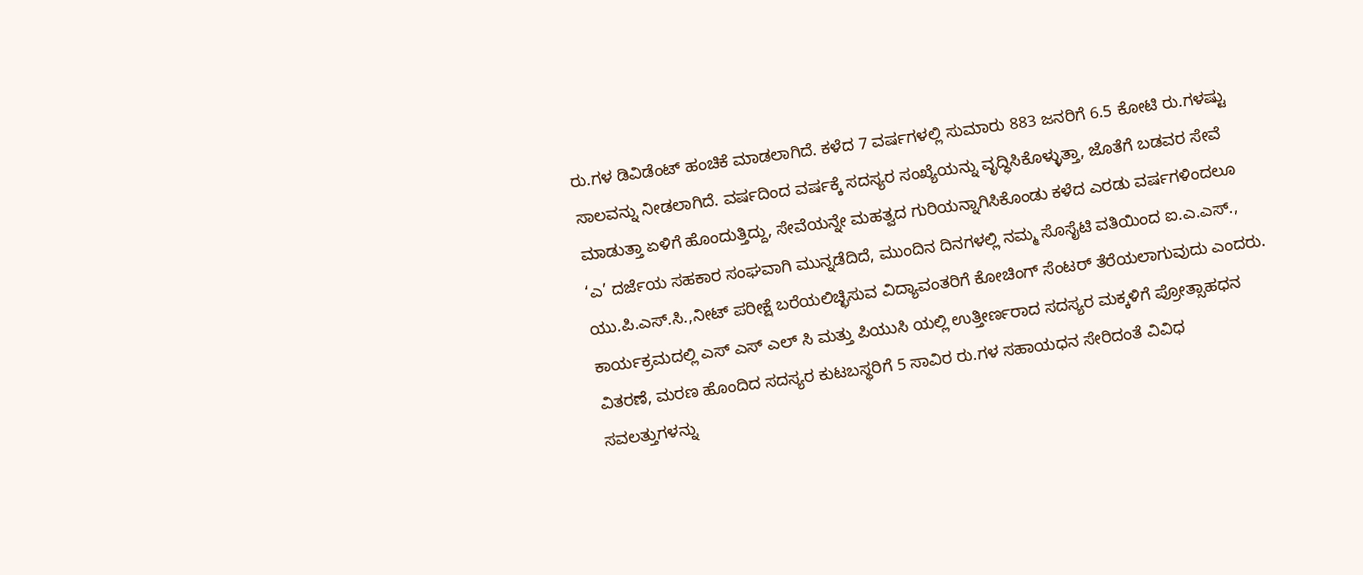ರು.ಗಳ ಡಿವಿಡೆಂಟ್ ಹಂಚಿಕೆ ಮಾಡಲಾಗಿದೆ. ಕಳೆದ 7 ವರ್ಷಗಳಲ್ಲಿ ಸುಮಾರು 883 ಜನರಿಗೆ 6.5 ಕೋಟಿ ರು.ಗಳಷ್ಟು ಸಾಲವನ್ನು ನೀಡಲಾಗಿದೆ. ವರ್ಷದಿಂದ ವರ್ಷಕ್ಕೆ ಸದಸ್ಯರ ಸಂಖ್ಯೆಯನ್ನು ವೃದ್ಧಿಸಿಕೊಳ್ಳುತ್ತಾ, ಜೊತೆಗೆ ಬಡವರ ಸೇವೆ ಮಾಡುತ್ತಾ ಏಳಿಗೆ ಹೊಂದುತ್ತಿದ್ದು, ಸೇವೆಯನ್ನೇ ಮಹತ್ವದ ಗುರಿಯನ್ನಾಗಿಸಿಕೊಂಡು ಕಳೆದ ಎರಡು ವರ್ಷಗಳಿಂದಲೂ ‘ಎ’ ದರ್ಜೆಯ ಸಹಕಾರ ಸಂಘವಾಗಿ ಮುನ್ನಡೆದಿದೆ, ಮುಂದಿನ ದಿನಗಳಲ್ಲಿ ನಮ್ಮ ಸೊಸೈಟಿ ವತಿಯಿಂದ ಐ.ಎ.ಎಸ್., ಯು.ಪಿ.ಎಸ್.ಸಿ.,ನೀಟ್ ಪರೀಕ್ಷೆ ಬರೆಯಲಿಚ್ಛಿಸುವ ವಿದ್ಯಾವಂತರಿಗೆ ಕೋಚಿಂಗ್ ಸೆಂಟರ್ ತೆರೆಯಲಾಗುವುದು ಎಂದರು.
ಕಾರ್ಯಕ್ರಮದಲ್ಲಿ ಎಸ್ ಎಸ್ ಎಲ್ ಸಿ ಮತ್ತು ಪಿಯುಸಿ ಯಲ್ಲಿ ಉತ್ತೀರ್ಣರಾದ ಸದಸ್ಯರ ಮಕ್ಕಳಿಗೆ ಪ್ರೋತ್ಸಾಹಧನ ವಿತರಣೆ, ಮರಣ ಹೊಂದಿದ ಸದಸ್ಯರ ಕುಟಬಸ್ಥರಿಗೆ 5 ಸಾವಿರ ರು.ಗಳ ಸಹಾಯಧನ ಸೇರಿದಂತೆ ವಿವಿಧ ಸವಲತ್ತುಗಳನ್ನು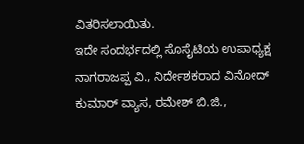ವಿತರಿಸಲಾಯಿತು.
ಇದೇ ಸಂದರ್ಭದಲ್ಲಿ ಸೊಸೈಟಿಯ ಉಪಾಧ್ಯಕ್ಷ ನಾಗರಾಜಪ್ಪ ವಿ., ನಿರ್ದೇಶಕರಾದ ವಿನೋದ್ ಕುಮಾರ್ ವ್ಯಾಸ, ರಮೇಶ್ ಬಿ.ಜಿ.,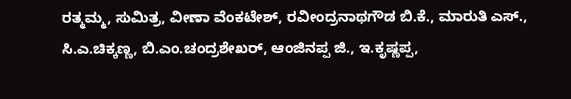ರತ್ಮಮ್ಮ, ಸುಮಿತ್ರ, ವೀಣಾ ವೆಂಕಟೇಶ್, ರವೀಂದ್ರನಾಥಗೌಡ ಬಿ.ಕೆ., ಮಾರುತಿ ಎಸ್., ಸಿ.ಎ.ಚಿಕ್ಕಣ್ಣ, ಬಿ.ಎಂ.ಚಂದ್ರಶೇಖರ್, ಆಂಜಿನಪ್ಪ ಜಿ., ಇ.ಕೃಷ್ಣಪ್ಪ,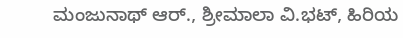ಮಂಜುನಾಥ್ ಆರ್., ಶ್ರೀಮಾಲಾ ವಿ.ಭಟ್, ಹಿರಿಯ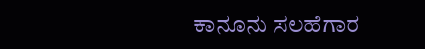ಕಾನೂನು ಸಲಹೆಗಾರ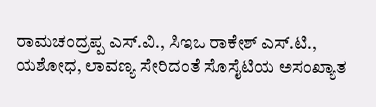ರಾಮಚಂದ್ರಪ್ಪ ಎಸ್.ವಿ., ಸಿಇಒ ರಾಕೇಶ್ ಎಸ್.ಟಿ., ಯಶೋಧ, ಲಾವಣ್ಯ ಸೇರಿದಂತೆ ಸೊಸೈಟಿಯ ಅಸಂಖ್ಯಾತ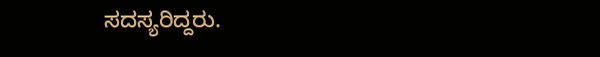ಸದಸ್ಯರಿದ್ದರು.